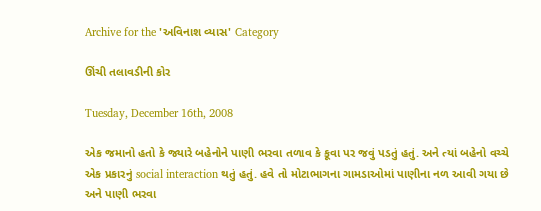Archive for the 'અવિનાશ વ્યાસ' Category

ઊંચી તલાવડીની કોર

Tuesday, December 16th, 2008

એક જમાનો હતો કે જ્યારે બહેનોને પાણી ભરવા તળાવ કે કૂવા પર જવું પડતું હતું. અને ત્યાં બહેનો વચ્ચે એક પ્રકારનું social interaction થતું હતું. હવે તો મોટાભાગના ગામડાઓમાં પાણીના નળ આવી ગયા છે અને પાણી ભરવા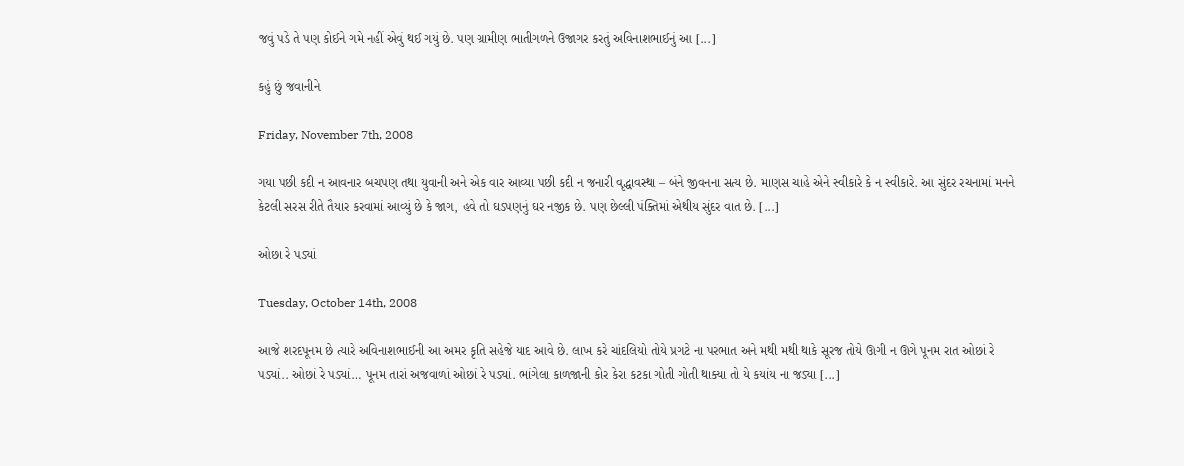જવું પડે તે પણ કોઈને ગમે નહીં એવું થઈ ગયું છે. પણ ગ્રામીણ ભાતીગળને ઉજાગર કરતું અવિનાશભાઈનું આ [...]

કહું છું જવાનીને

Friday, November 7th, 2008

ગયા પછી કદી ન આવનાર બચપણ તથા યુવાની અને એક વાર આવ્યા પછી કદી ન જનારી વૃદ્ધાવસ્થા – બંને જીવનના સત્ય છે. માણસ ચાહે એને સ્વીકારે કે ન સ્વીકારે. આ સુંદર રચનામાં મનને કેટલી સરસ રીતે તૈયાર કરવામાં આવ્યું છે કે જાગ, હવે તો ઘડપણનું ઘર નજીક છે. પણ છેલ્લી પંક્તિમાં એથીય સુંદર વાત છે. [...]

ઓછા રે પડ્યાં

Tuesday, October 14th, 2008

આજે શરદપૂનમ છે ત્યારે અવિનાશભાઈની આ અમર કૃતિ સહેજે યાદ આવે છે. લાખ કરે ચાંદલિયો તોયે પ્રગટે ના પરભાત અને મથી મથી થાકે સૂરજ તોયે ઊગી ન ઊગે પૂનમ રાત ઓછાં રે પડ્યાં.. ઓછાં રે પડ્યાં… પૂનમ તારાં અજવાળાં ઓછાં રે પડ્યાં. ભાંગેલા કાળજાની કોર કેરા કટકા ગોતી ગોતી થાક્યા તો યે કયાંય ના જડ્યા [...]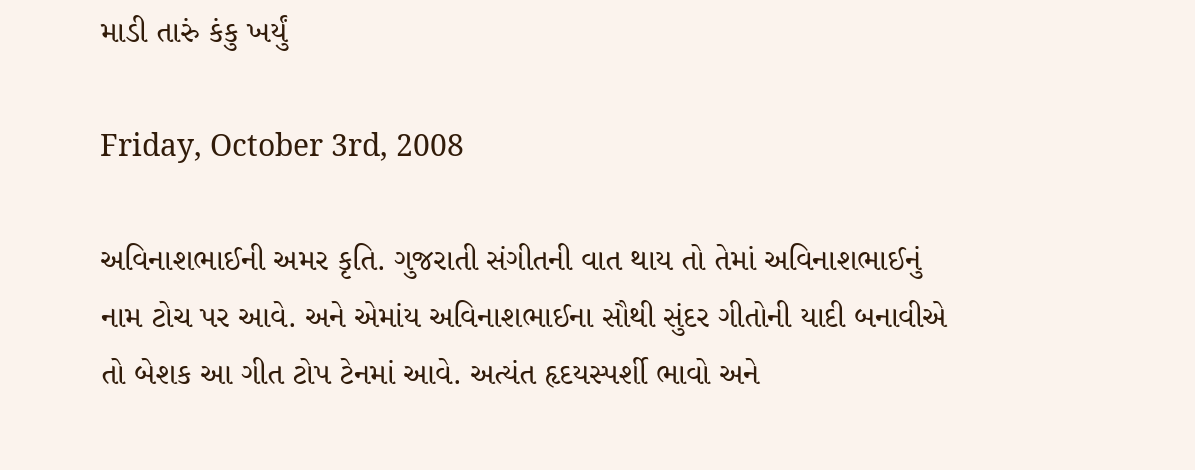માડી તારું કંકુ ખર્યું

Friday, October 3rd, 2008

અવિનાશભાઈની અમર કૃતિ. ગુજરાતી સંગીતની વાત થાય તો તેમાં અવિનાશભાઈનું નામ ટોચ પર આવે. અને એમાંય અવિનાશભાઈના સૌથી સુંદર ગીતોની યાદી બનાવીએ તો બેશક આ ગીત ટોપ ટેનમાં આવે. અત્યંત હૃદયસ્પર્શી ભાવો અને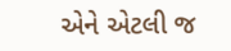એને એટલી જ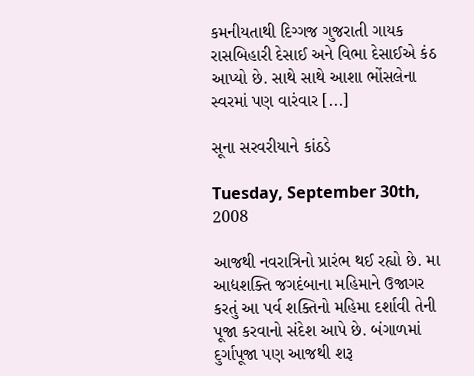કમનીયતાથી દિગ્ગજ ગુજરાતી ગાયક રાસબિહારી દેસાઈ અને વિભા દેસાઈએ કંઠ આપ્યો છે. સાથે સાથે આશા ભોંસલેના સ્વરમાં પણ વારંવાર [...]

સૂના સરવરીયાને કાંઠડે

Tuesday, September 30th, 2008

આજથી નવરાત્રિનો પ્રારંભ થઈ રહ્યો છે. મા આદ્યશક્તિ જગદંબાના મહિમાને ઉજાગર કરતું આ પર્વ શક્તિનો મહિમા દર્શાવી તેની પૂજા કરવાનો સંદેશ આપે છે. બંગાળમાં દુર્ગાપૂજા પણ આજથી શરૂ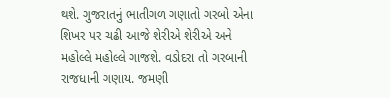થશે. ગુજરાતનું ભાતીગળ ગણાતો ગરબો એના શિખર પર ચઢી આજે શેરીએ શેરીએ અને મહોલ્લે મહોલ્લે ગાજશે. વડોદરા તો ગરબાની રાજધાની ગણાય. જમણી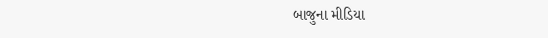બાજુના મીડિયા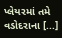પ્લેયરમાં તમે વડોદરાના [...]